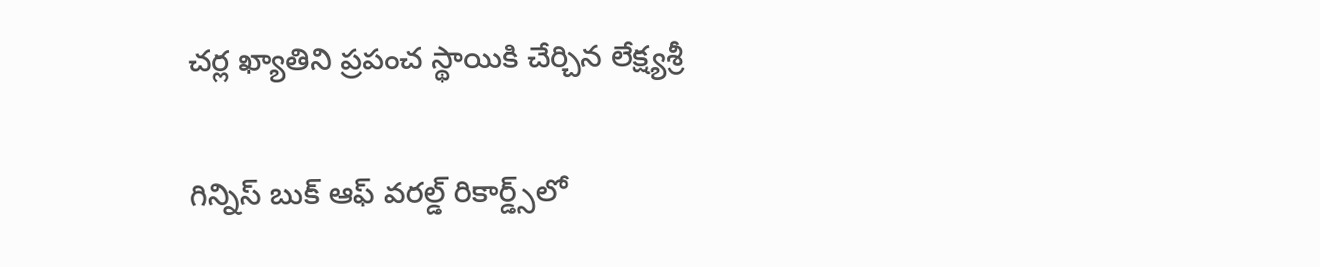చర్ల ఖ్యాతిని ప్రపంచ స్థాయికి చేర్చిన లేక్ష్యశ్రీ

గిన్నిస్‌ బుక్‌ ఆఫ్‌ వరల్డ్‌ రికార్డ్స్‌లో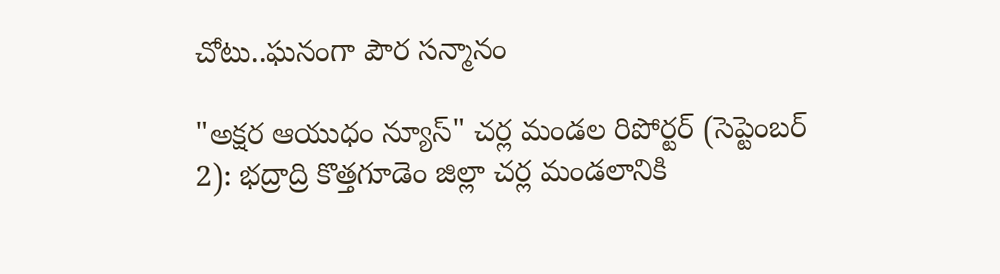చోటు..ఘనంగా పౌర సన్మానం

"అక్షర ఆయుధం న్యూస్" చర్ల మండల రిపోర్టర్ (సెప్టెంబర్‌ 2): భద్రాద్రి కొత్తగూడెం జిల్లా చర్ల మండలానికి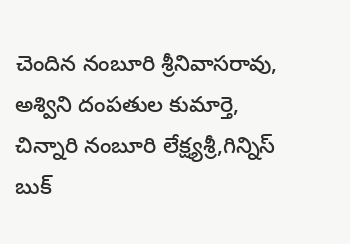చెందిన నంబూరి శ్రీనివాసరావు, అశ్విని దంపతుల కుమార్తె, చిన్నారి నంబూరి లేక్ష్యశ్రీ,గిన్నిస్‌ బుక్‌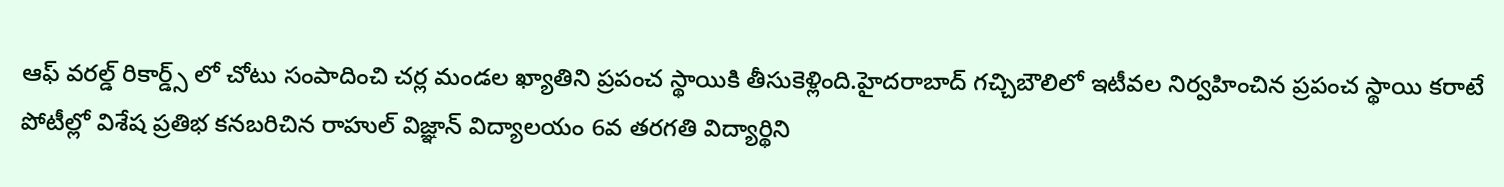ఆఫ్‌ వరల్డ్‌ రికార్డ్స్‌ లో చోటు సంపాదించి చర్ల మండల ఖ్యాతిని ప్రపంచ స్థాయికి తీసుకెళ్లింది.హైదరాబాద్‌ గచ్చిబౌలిలో ఇటీవల నిర్వహించిన ప్రపంచ స్థాయి కరాటే పోటీల్లో విశేష ప్రతిభ కనబరిచిన రాహుల్ విజ్ఞాన్ విద్యాలయం 6వ తరగతి విద్యార్థిని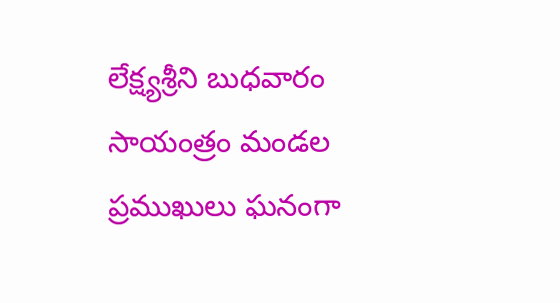లేక్ష్యశ్రీని బుధవారం సాయంత్రం మండల ప్రముఖులు ఘనంగా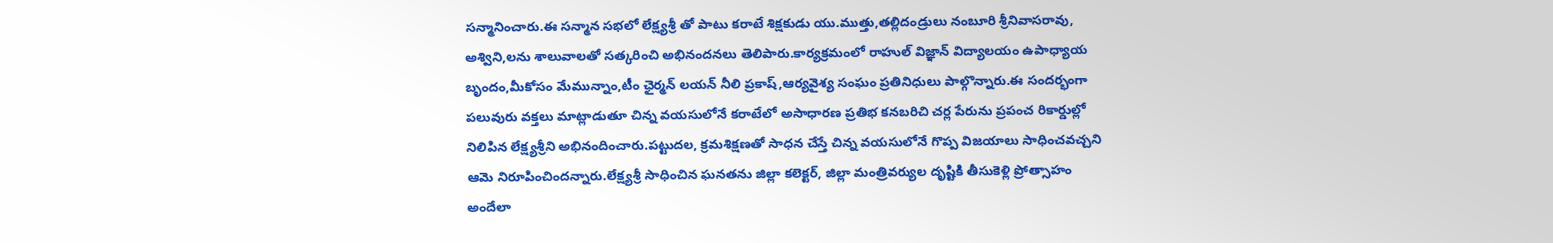సన్మానించారు.ఈ సన్మాన సభలో లేక్ష్యశ్రీ తో పాటు కరాటే శిక్షకుడు యు.ముత్తు,తల్లిదండ్రులు నంబూరి శ్రీనివాసరావు, అశ్విని,లను శాలువాలతో సత్కరించి అభినందనలు తెలిపారు.కార్యక్రమంలో రాహుల్ విజ్ఞాన్ విద్యాలయం ఉపాధ్యాయ బృందం,మీకోసం మేమున్నాం,టీం ఛైర్మన్ లయన్ నీలి ప్రకాష్,ఆర్యవైశ్య సంఘం ప్రతినిధులు పాల్గొన్నారు.ఈ సందర్భంగా పలువురు వక్తలు మాట్లాడుతూ చిన్న వయసులోనే కరాటేలో అసాధారణ ప్రతిభ కనబరిచి చర్ల పేరును ప్రపంచ రికార్డుల్లో నిలిపిన లేక్ష్యశ్రీని అభినందించారు.పట్టుదల, క్రమశిక్షణతో సాధన చేస్తే చిన్న వయసులోనే గొప్ప విజయాలు సాధించవచ్చని ఆమె నిరూపించిందన్నారు.లేక్ష్యశ్రీ సాధించిన ఘనతను జిల్లా కలెక్టర్, జిల్లా మంత్రివర్యుల దృష్టికి తీసుకెళ్లి ప్రోత్సాహం అందేలా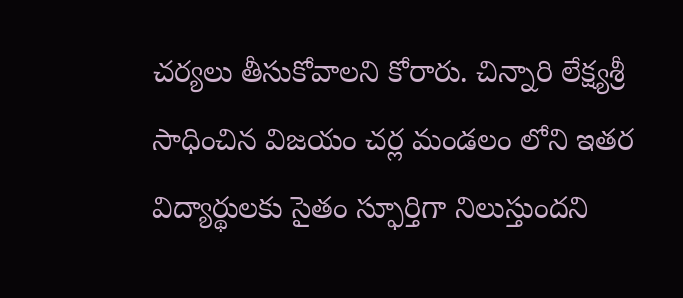చర్యలు తీసుకోవాలని కోరారు. చిన్నారి లేక్ష్యశ్రీ సాధించిన విజయం చర్ల మండలం లోని ఇతర విద్యార్థులకు సైతం స్ఫూర్తిగా నిలుస్తుందని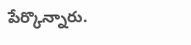పేర్కొన్నారు.